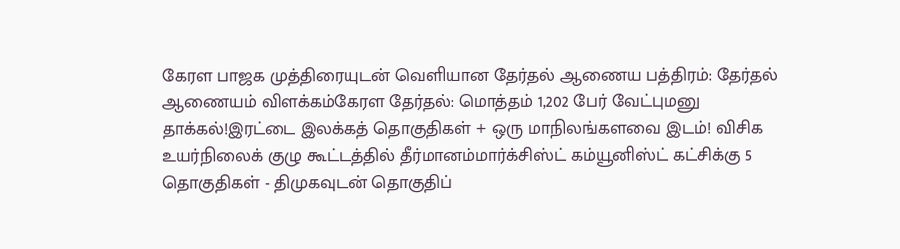கேரள பாஜக முத்திரையுடன் வெளியான தேர்தல் ஆணைய பத்திரம்: தேர்தல் ஆணையம் விளக்கம்கேரள தேர்தல்: மொத்தம் 1,202 பேர் வேட்புமனு தாக்கல்!இரட்டை இலக்கத் தொகுதிகள் + ஒரு மாநிலங்களவை இடம்! விசிக உயர்நிலைக் குழு கூட்டத்தில் தீர்மானம்மார்க்சிஸ்ட் கம்யூனிஸ்ட் கட்சிக்கு 5 தொகுதிகள் - திமுகவுடன் தொகுதிப்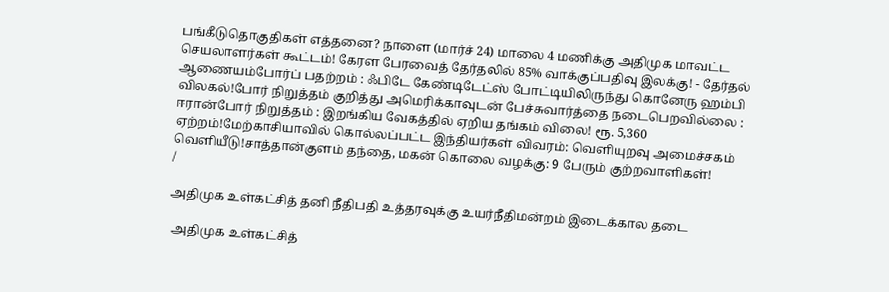பங்கீடுதொகுதிகள் எத்தனை? நாளை (மார்ச் 24) மாலை 4 மணிக்கு அதிமுக மாவட்ட செயலாளர்கள் கூட்டம்! கேரள பேரவைத் தேர்தலில் 85% வாக்குப்பதிவு இலக்கு! - தேர்தல் ஆணையம்போர்ப் பதற்றம் : ஃபிடே கேண்டிடேட்ஸ் போட்டியிலிருந்து கொனேரு ஹம்பி விலகல்!போர் நிறுத்தம் குறித்து அமெரிக்காவுடன் பேச்சுவார்த்தை நடைபெறவில்லை : ஈரான்போர் நிறுத்தம் : இறங்கிய வேகத்தில் ஏறிய தங்கம் விலை! ரூ. 5,360 ஏற்றம்!மேற்காசியாவில் கொல்லப்பட்ட இந்தியர்கள் விவரம்: வெளியுறவு அமைச்சகம் வெளியீடு!சாத்தான்குளம் தந்தை, மகன் கொலை வழக்கு: 9 பேரும் குற்றவாளிகள்!
/

அதிமுக உள்கட்சித் தனி நீதிபதி உத்தரவுக்கு உயர்நீதிமன்றம் இடைக்கால தடை

 அதிமுக உள்கட்சித்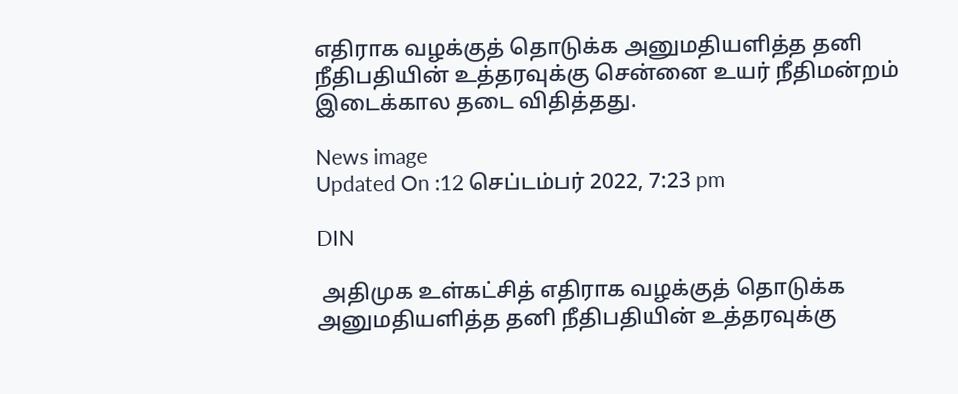எதிராக வழக்குத் தொடுக்க அனுமதியளித்த தனி நீதிபதியின் உத்தரவுக்கு சென்னை உயர் நீதிமன்றம் இடைக்கால தடை விதித்தது.

News image
Updated On :12 செப்டம்பர் 2022, 7:23 pm

DIN

 அதிமுக உள்கட்சித் எதிராக வழக்குத் தொடுக்க அனுமதியளித்த தனி நீதிபதியின் உத்தரவுக்கு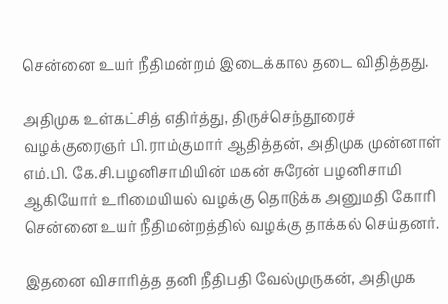சென்னை உயர் நீதிமன்றம் இடைக்கால தடை விதித்தது.

அதிமுக உள்கட்சித் எதிர்த்து, திருச்செந்தூரைச் வழக்குரைஞர் பி.ராம்குமார் ஆதித்தன், அதிமுக முன்னாள் எம்.பி. கே.சி.பழனிசாமியின் மகன் சுரேன் பழனிசாமி ஆகியோர் உரிமையியல் வழக்கு தொடுக்க அனுமதி கோரி சென்னை உயர் நீதிமன்றத்தில் வழக்கு தாக்கல் செய்தனர்.

இதனை விசாரித்த தனி நீதிபதி வேல்முருகன், அதிமுக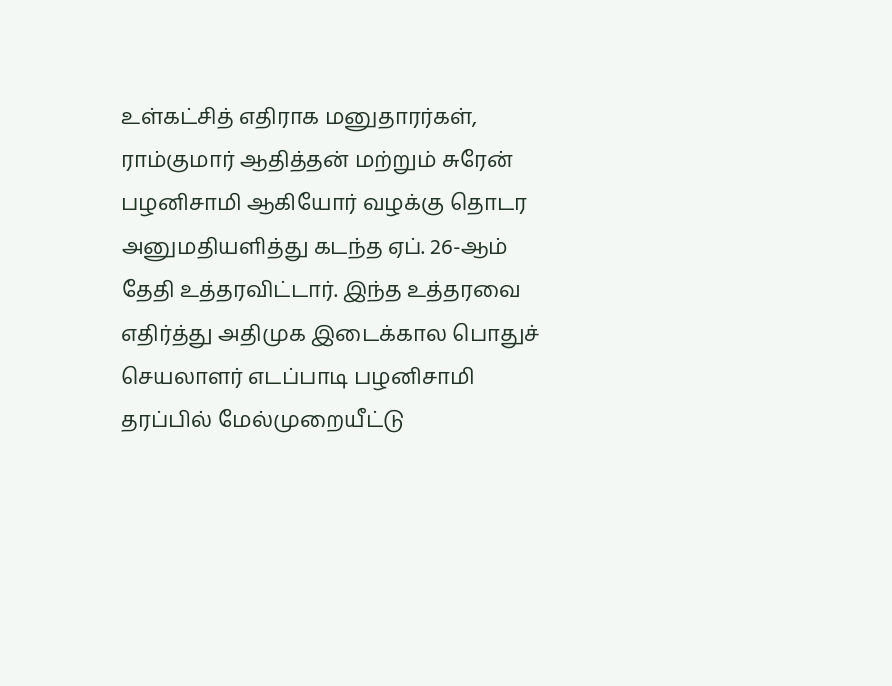உள்கட்சித் எதிராக மனுதாரர்கள், ராம்குமார் ஆதித்தன் மற்றும் சுரேன் பழனிசாமி ஆகியோர் வழக்கு தொடர அனுமதியளித்து கடந்த ஏப். 26-ஆம் தேதி உத்தரவிட்டார். இந்த உத்தரவை எதிர்த்து அதிமுக இடைக்கால பொதுச் செயலாளர் எடப்பாடி பழனிசாமி தரப்பில் மேல்முறையீட்டு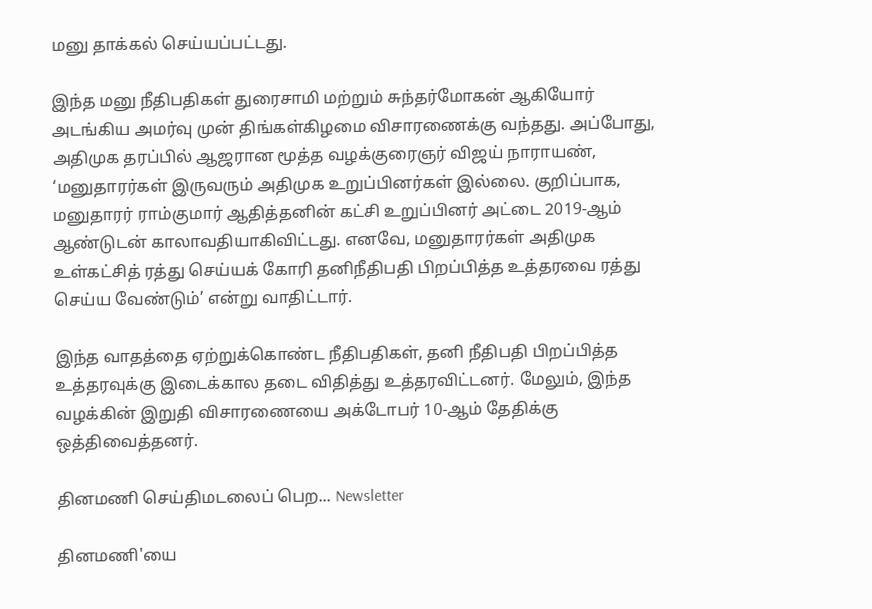மனு தாக்கல் செய்யப்பட்டது.

இந்த மனு நீதிபதிகள் துரைசாமி மற்றும் சுந்தர்மோகன் ஆகியோர் அடங்கிய அமர்வு முன் திங்கள்கிழமை விசாரணைக்கு வந்தது. அப்போது, அதிமுக தரப்பில் ஆஜரான மூத்த வழக்குரைஞர் விஜய் நாராயண், ‘மனுதாரர்கள் இருவரும் அதிமுக உறுப்பினர்கள் இல்லை. குறிப்பாக, மனுதாரர் ராம்குமார் ஆதித்தனின் கட்சி உறுப்பினர் அட்டை 2019-ஆம் ஆண்டுடன் காலாவதியாகிவிட்டது. எனவே, மனுதாரர்கள் அதிமுக உள்கட்சித் ரத்து செய்யக் கோரி தனிநீதிபதி பிறப்பித்த உத்தரவை ரத்து செய்ய வேண்டும்’ என்று வாதிட்டார்.

இந்த வாதத்தை ஏற்றுக்கொண்ட நீதிபதிகள், தனி நீதிபதி பிறப்பித்த உத்தரவுக்கு இடைக்கால தடை விதித்து உத்தரவிட்டனர். மேலும், இந்த வழக்கின் இறுதி விசாரணையை அக்டோபர் 10-ஆம் தேதிக்கு ஒத்திவைத்தனர்.

தினமணி செய்திமடலைப் பெற... Newsletter

தினமணி'யை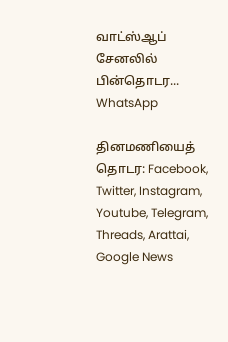வாட்ஸ்ஆப் சேனலில் பின்தொடர... WhatsApp

தினமணியைத் தொடர: Facebook, Twitter, Instagram, Youtube, Telegram, Threads, Arattai, Google News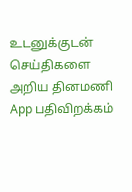உடனுக்குடன் செய்திகளை அறிய தினமணி App பதிவிறக்கம்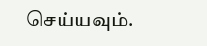செய்யவும்.